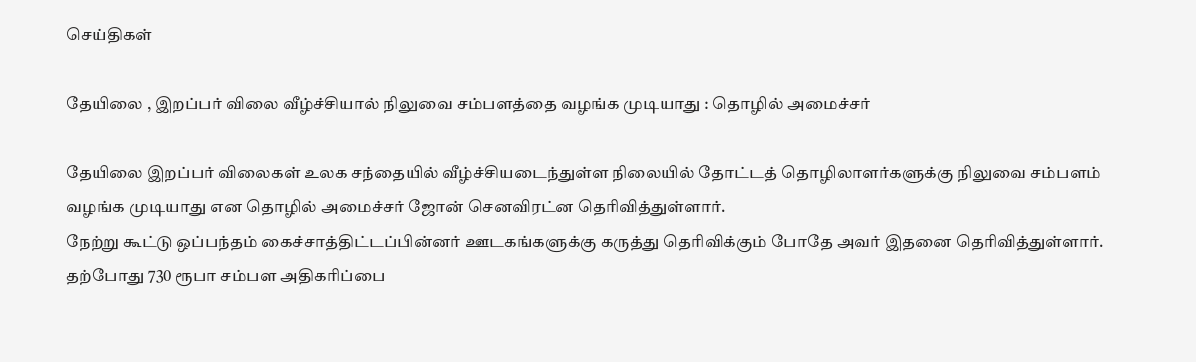செய்திகள்

தேயிலை , இறப்பர் விலை வீழ்ச்சியால் நிலுவை சம்பளத்தை வழங்க முடியாது : தொழில் அமைச்சர்

தேயிலை இறப்பர் விலைகள் உலக சந்தையில் வீழ்ச்சியடைந்துள்ள நிலையில் தோட்டத் தொழிலாளர்களுக்கு நிலுவை சம்பளம் வழங்க முடியாது என தொழில் அமைச்சர் ஜோன் செனவிரட்ன தெரிவித்துள்ளார்.
நேற்று கூட்டு ஒப்பந்தம் கைச்சாத்திட்டப்பின்னர் ஊடகங்களுக்கு கருத்து தெரிவிக்கும் போதே அவர் இதனை தெரிவித்துள்ளார்.
தற்போது 730 ரூபா சம்பள அதிகரிப்பை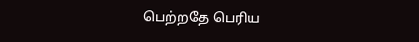பெற்றதே பெரிய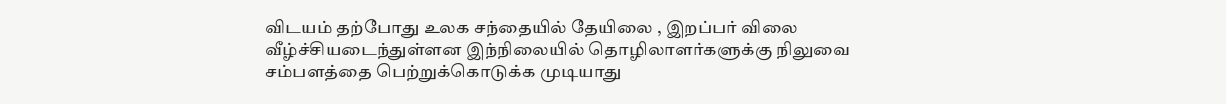விடயம் தற்போது உலக சந்தையில் தேயிலை , இறப்பர் விலை வீழ்ச்சியடைந்துள்ளன இந்நிலையில் தொழிலாளர்களுக்கு நிலுவை சம்பளத்தை பெற்றுக்கொடுக்க முடியாது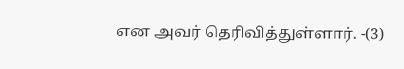என அவர் தெரிவித்துள்ளார். -(3)